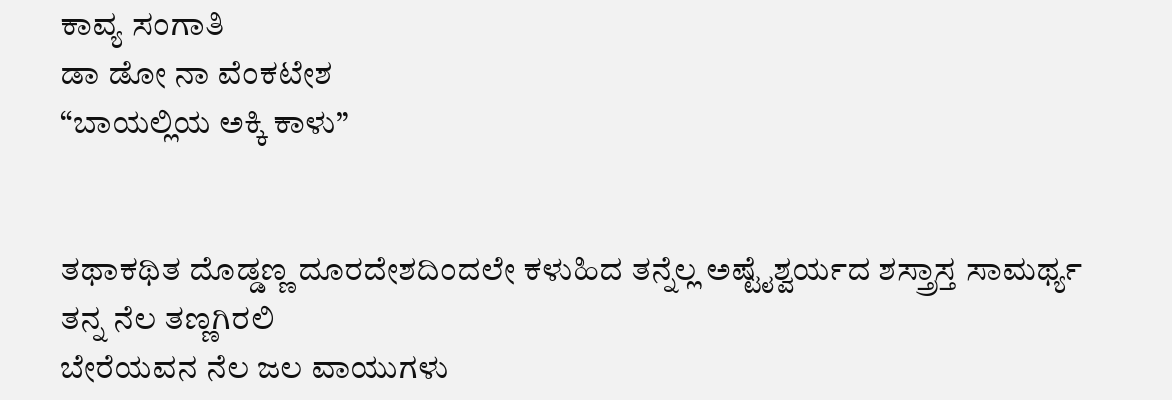ಕಾವ್ಯ ಸಂಗಾತಿ
ಡಾ ಡೋ ನಾ ವೆಂಕಟೇಶ
“ಬಾಯಲ್ಲಿಯ ಅಕ್ಕಿ ಕಾಳು”


ತಥಾಕಥಿತ ದೊಡ್ಡಣ್ಣ ದೂರದೇಶದಿಂದಲೇ ಕಳುಹಿದ ತನ್ನೆಲ್ಲ ಅಷ್ಟೈಶ್ವರ್ಯದ ಶಸ್ತ್ರಾಸ್ತ ಸಾಮರ್ಥ್ಯ
ತನ್ನ ನೆಲ ತಣ್ಣಗಿರಲಿ
ಬೇರೆಯವನ ನೆಲ ಜಲ ವಾಯುಗಳು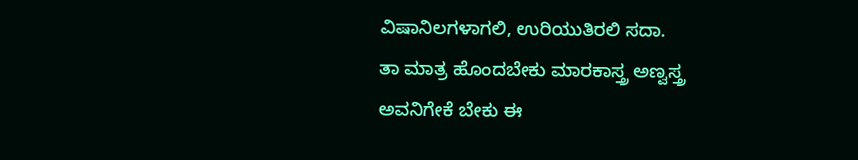ವಿಷಾನಿಲಗಳಾಗಲಿ, ಉರಿಯುತಿರಲಿ ಸದಾ.
ತಾ ಮಾತ್ರ ಹೊಂದಬೇಕು ಮಾರಕಾಸ್ತ್ರ ಅಣ್ವಸ್ತ್ರ
ಅವನಿಗೇಕೆ ಬೇಕು ಈ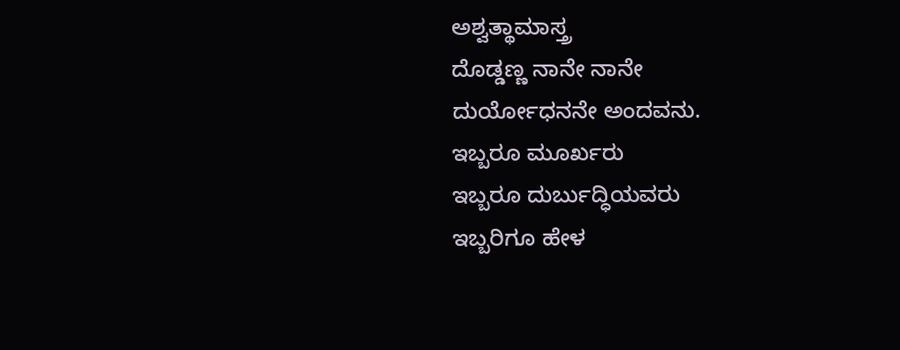ಅಶ್ವತ್ಥಾಮಾಸ್ತ್ರ
ದೊಡ್ಡಣ್ಣ ನಾನೇ ನಾನೇ
ದುರ್ಯೋಧನನೇ ಅಂದವನು.
ಇಬ್ಬರೂ ಮೂರ್ಖರು
ಇಬ್ಬರೂ ದುರ್ಬುದ್ಧಿಯವರು
ಇಬ್ಬರಿಗೂ ಹೇಳ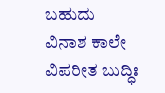ಬಹುದು
ವಿನಾಶ ಕಾಲೇ ವಿಪರೀತ ಬುದ್ಧಿಃ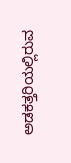ಅಡಕತ್ತರಿಯಲ್ಲಿರುವ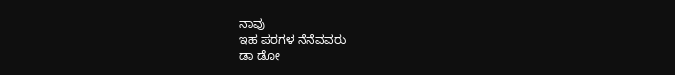ನಾವು
ಇಹ ಪರಗಳ ನೆನೆವವರು
ಡಾ ಡೋ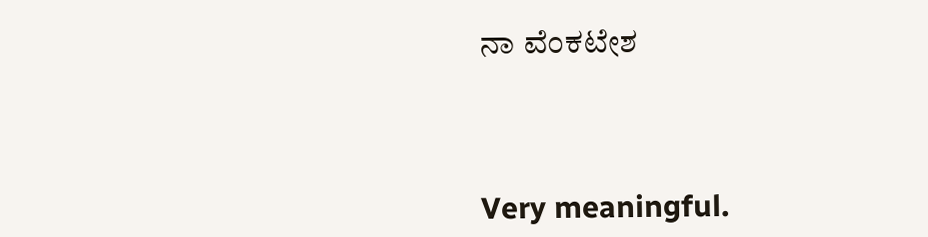ನಾ ವೆಂಕಟೇಶ




Very meaningful.